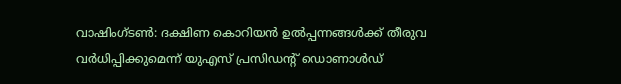വാഷിംഗ്ടൺ: ദക്ഷിണ കൊറിയൻ ഉൽപ്പന്നങ്ങൾക്ക് തീരുവ വർധിപ്പിക്കുമെന്ന് യുഎസ് പ്രസിഡന്റ് ഡൊണാൾഡ്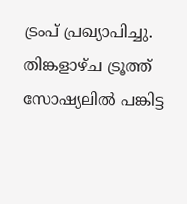ട്രംപ് പ്രഖ്യാപിച്ചു. തിങ്കളാഴ്ച ട്രൂത്ത് സോഷ്യലിൽ പങ്കിട്ട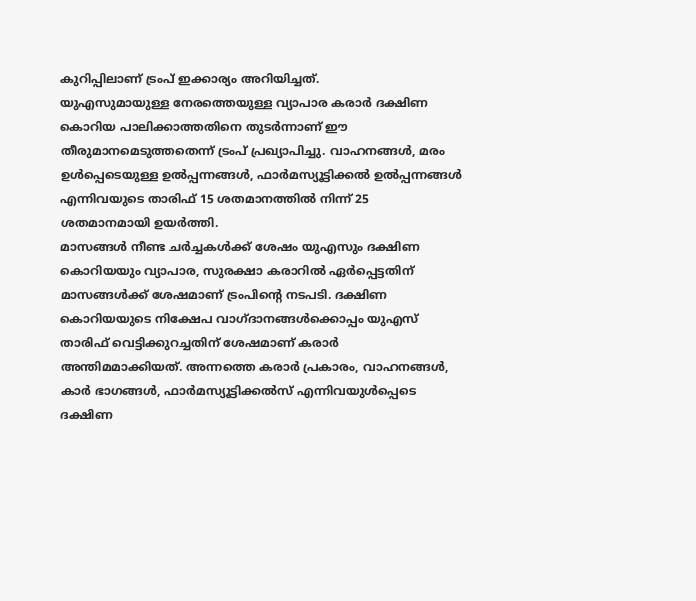കുറിപ്പിലാണ് ട്രംപ് ഇക്കാര്യം അറിയിച്ചത്.
യുഎസുമായുള്ള നേരത്തെയുള്ള വ്യാപാര കരാർ ദക്ഷിണ കൊറിയ പാലിക്കാത്തതിനെ തുടർന്നാണ് ഈ തീരുമാനമെടുത്തതെന്ന് ട്രംപ് പ്രഖ്യാപിച്ചു. വാഹനങ്ങൾ, മരം ഉൾപ്പെടെയുള്ള ഉൽപ്പന്നങ്ങൾ, ഫാർമസ്യൂട്ടിക്കൽ ഉൽപ്പന്നങ്ങൾ എന്നിവയുടെ താരിഫ് 15 ശതമാനത്തിൽ നിന്ന് 25 ശതമാനമായി ഉയർത്തി.
മാസങ്ങൾ നീണ്ട ചർച്ചകൾക്ക് ശേഷം യുഎസും ദക്ഷിണ കൊറിയയും വ്യാപാര, സുരക്ഷാ കരാറിൽ ഏർപ്പെട്ടതിന് മാസങ്ങൾക്ക് ശേഷമാണ് ട്രംപിന്റെ നടപടി. ദക്ഷിണ കൊറിയയുടെ നിക്ഷേപ വാഗ്ദാനങ്ങൾക്കൊപ്പം യുഎസ് താരിഫ് വെട്ടിക്കുറച്ചതിന് ശേഷമാണ് കരാർ അന്തിമമാക്കിയത്. അന്നത്തെ കരാർ പ്രകാരം, വാഹനങ്ങൾ, കാർ ഭാഗങ്ങൾ, ഫാർമസ്യൂട്ടിക്കൽസ് എന്നിവയുൾപ്പെടെ ദക്ഷിണ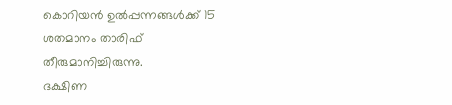കൊറിയൻ ഉൽപ്പന്നങ്ങൾക്ക് 15 ശതമാനം താരിഫ് തീരുമാനിച്ചിരുന്നു.
ദക്ഷിണ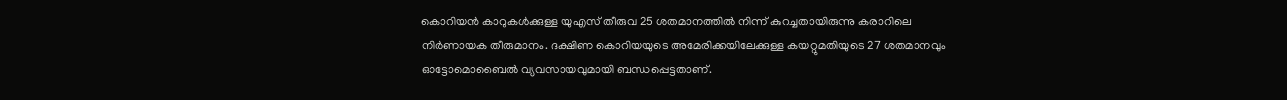കൊറിയൻ കാറുകൾക്കുള്ള യുഎസ് തീരുവ 25 ശതമാനത്തിൽ നിന്ന് കുറച്ചതായിരുന്നു കരാറിലെ നിർണായക തീരുമാനം. ദക്ഷിണ കൊറിയയുടെ അമേരിക്കയിലേക്കുള്ള കയറ്റുമതിയുടെ 27 ശതമാനവും ഓട്ടോമൊബൈൽ വ്യവസായവുമായി ബന്ധപ്പെട്ടതാണ്.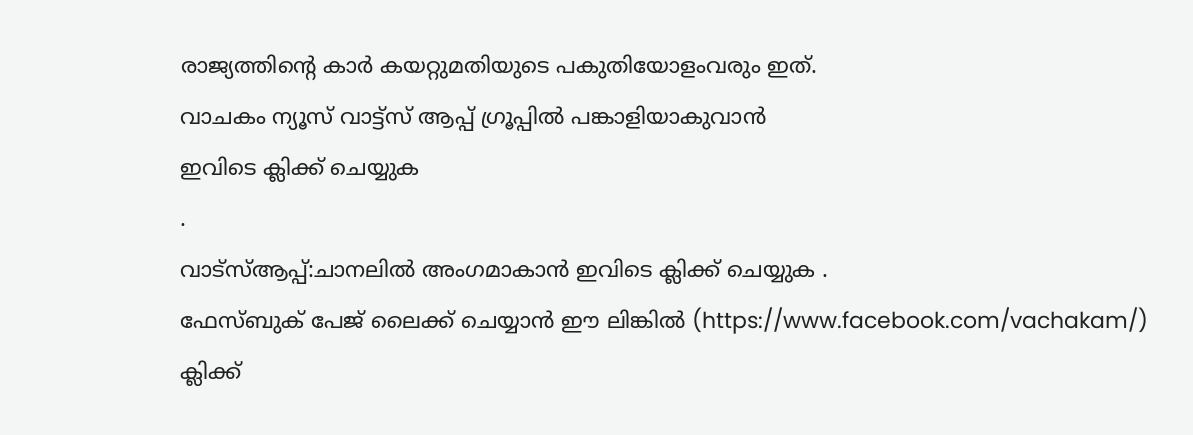രാജ്യത്തിന്റെ കാർ കയറ്റുമതിയുടെ പകുതിയോളംവരും ഇത്.
വാചകം ന്യൂസ് വാട്ട്സ് ആപ്പ് ഗ്രൂപ്പിൽ പങ്കാളിയാകുവാൻ
ഇവിടെ ക്ലിക്ക് ചെയ്യുക
.
വാട്സ്ആപ്പ്:ചാനലിൽ അംഗമാകാൻ ഇവിടെ ക്ലിക്ക് ചെയ്യുക .
ഫേസ്ബുക് പേജ് ലൈക്ക് ചെയ്യാൻ ഈ ലിങ്കിൽ (https://www.facebook.com/vachakam/) ക്ലിക്ക്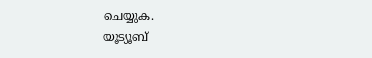ചെയ്യുക.
യൂട്യൂബ്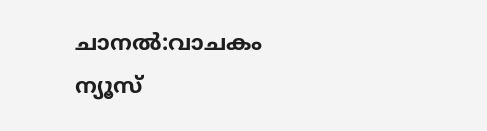ചാനൽ:വാചകം ന്യൂസ്